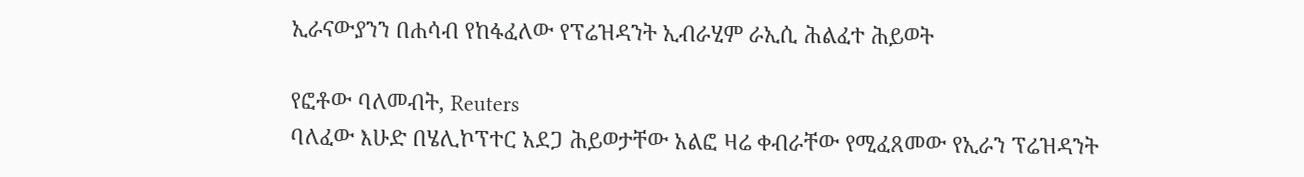ኢራናውያንን በሐሳብ የከፋፈለው የፕሬዝዳንት ኢብራሂም ራኢሲ ሕልፈተ ሕይወት

የፎቶው ባለመብት, Reuters
ባለፈው እሁድ በሄሊኮፕተር አደጋ ሕይወታቸው አልፎ ዛሬ ቀብራቸው የሚፈጸመው የኢራን ፕሬዝዳንት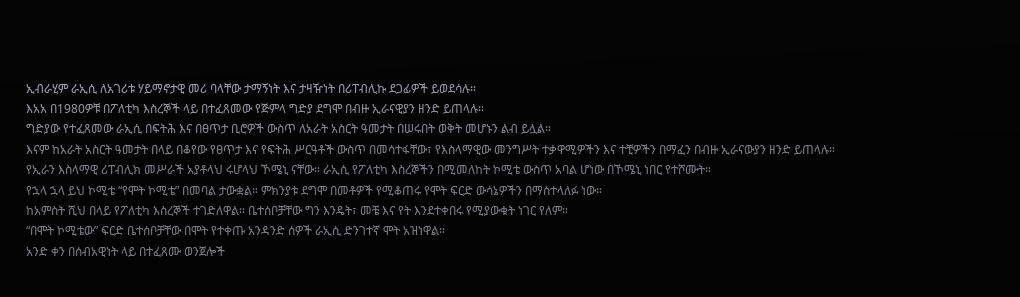ኢብራሂም ራኢሲ ለአገሪቱ ሃይማኖታዊ መሪ ባላቸው ታማኝነት እና ታዛዥነት በሪፐብሊኩ ደጋፊዎች ይወደሳሉ።
እአአ በ1980ዎቹ በፖለቲካ እስረኞች ላይ በተፈጸመው የጅምላ ግድያ ደግሞ በብዙ ኢራናዊያን ዘንድ ይጠላሉ።
ግድያው የተፈጸመው ራኢሲ በፍትሕ እና በፀጥታ ቢሮዎች ውስጥ ለአራት አስርት ዓመታት በሠሩበት ወቅት መሆኑን ልብ ይሏል።
እናም ከአራት አስርት ዓመታት በላይ በቆየው የፀጥታ እና የፍትሕ ሥርዓቶች ውስጥ በመሳተፋቸው፣ የእስላማዊው መንግሥት ተቃዋሚዎችን እና ተቺዎችን በማፈን በብዙ ኢራናውያን ዘንድ ይጠላሉ።
የኢራን እስላማዊ ሪፐብሊክ መሥራች አያቶላህ ሩሆላህ ኾሜኒ ናቸው። ራኢሲ የፖለቲካ እስረኞችን በሚመለከት ኮሚቴ ውስጥ አባል ሆነው በኾሜኒ ነበር የተሾሙት።
የኋላ ኋላ ይህ ኮሚቴ “የሞት ኮሚቴ” በመባል ታውቋል። ምክንያቱ ደግሞ በመቶዎች የሚቆጠሩ የሞት ፍርድ ውሳኔዎችን በማስተላለፉ ነው።
ከአምስት ሺህ በላይ የፖለቲካ እስረኞች ተገድለዋል። ቤተሰቦቻቸው ግን እንዴት፣ መቼ እና የት እንደተቀበሩ የሚያውቁት ነገር የለም።
“በሞት ኮሚቴው” ፍርድ ቤተሰቦቻቸው በሞት የተቀጡ አንዳንድ ሰዎች ራኢሲ ድንገተኛ ሞት አዝነዋል።
አንድ ቀን በሰብአዊነት ላይ በተፈጸሙ ወንጀሎች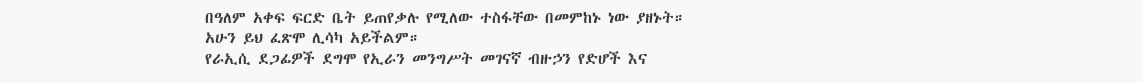በዓለም አቀፍ ፍርድ ቤት ይጠየቃሉ የሚለው ተስፋቸው በመምከኑ ነው ያዘኑት።
አሁን ይህ ፈጽሞ ሊሳካ አይችልም።
የራኢሲ ደጋፊዎች ደግሞ የኢራን መንግሥት መገናኛ ብዙኃን የድሆች እና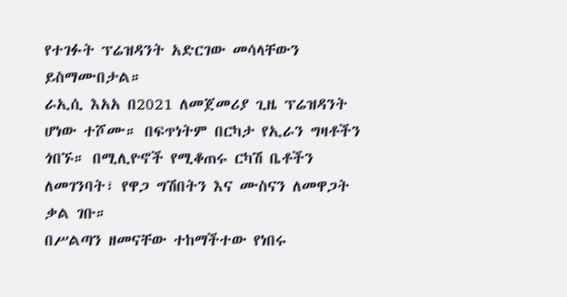የተገፉት ፕሬዝዳንት አድርገው መሳላቸውን ይስማሙበታል።
ራኢሲ እአአ በ2021 ለመጀመሪያ ጊዜ ፕሬዝዳንት ሆነው ተሾሙ። በፍጥነትም በርካታ የኢራን ግዛቶችን ጎበኙ። በሚሊዮኖች የሚቆጠሩ ርካሽ ቤቶችን ለመገንባት፣ የዋጋ ግሽበትን እና ሙስናን ለመዋጋት ቃል ገቡ።
በሥልጣን ዘመናቸው ተከማችተው የነበሩ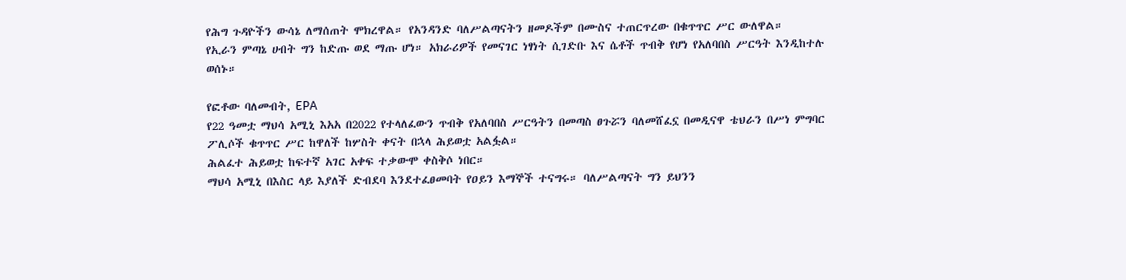የሕግ ጉዳዮችን ውሳኔ ለማሰጠት ሞክረዋል። የአንዳንድ ባለሥልጣናትን ዘመዶችም በሙስና ተጠርጥረው በቁጥጥር ሥር ውለዋል።
የኢራን ምጣኔ ሀብት ግን ከድጡ ወደ ማጡ ሆነ። አክራሪዎች የመናገር ነፃነት ሲገድቡ እና ሴቶች ጥብቅ የሆነ የአለባበስ ሥርዓት እንዲከተሉ ወሰኑ።

የፎቶው ባለመብት, EPA
የ22 ዓመቷ ማህሳ አሚኒ እአአ በ2022 የተላለፈውን ጥብቅ የአለባበስ ሥርዓትን በመጣስ ፀጉሯን ባለመሸፈኗ በመዲናዋ ቴህራን በሥነ ምግባር ፖሊሶች ቁጥጥር ሥር ከዋለች ከሦስት ቀናት በኋላ ሕይወቷ አልፏል።
ሕልፈተ ሕይወቷ ከፍተኛ አገር አቀፍ ተቃውሞ ቀስቅሶ ነበር።
ማህሳ አሚኒ በእስር ላይ እያለች ድብደባ እንደተፈፀመባት የዐይን እማኞች ተናግሩ። ባለሥልጣናት ግን ይህንን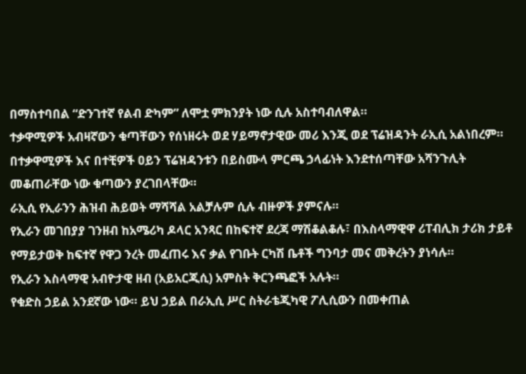በማስተባበል “ድንገተኛ የልብ ድካም” ለሞቷ ምክንያት ነው ሲሉ አስተባብለዋል።
ተቃዋሚዎች አብዛኛውን ቁጣቸውን የሰነዘሩት ወደ ሃይማኖታዊው መሪ እንጂ ወደ ፕሬዝዳንት ራኢሲ አልነበረም።
በተቃዋሚዎች እና በተቺዎች ዐይን ፕሬዝዳንቱን በይስሙላ ምርጫ ኃላፊነት እንደተሰጣቸው አሻንጉሊት መቆጠራቸው ነው ቁጣውን ያረገበላቸው።
ራኢሲ የኢራንን ሕዝብ ሕይወት ማሻሻል አልቻሉም ሲሉ ብዙዎች ያምናሉ።
የኢራን መገበያያ ገንዘብ ከአሜሪካ ዶላር አንጻር በከፍተኛ ደረጃ ማሽቆልቆሉ፣ በእስላማዊዋ ሪፐብሊክ ታሪክ ታይቶ የማይታወቅ ከፍተኛ የዋጋ ንረት መፈጠሩ እና ቃል የገቡት ርካሽ ቤቶች ግንባታ መና መቅረትን ያነሳሉ።
የኢራን እስላማዊ አብዮታዊ ዘብ (አይአርጂሲ) አምስት ቅርንጫፎች አሉት።
የቁድስ ኃይል አንደኛው ነው። ይህ ኃይል በራኢሲ ሥር ስትራቴጂካዊ ፖሊሲውን በመቀጠል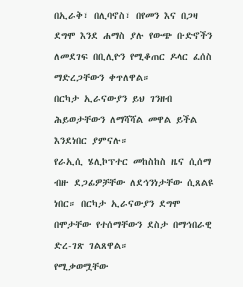በኢራቅ፣ በሊባኖስ፣ በየመን እና በጋዛ ደግሞ እንደ ሐማስ ያሉ የውጭ ቡድኖችን ለመደገፍ በቢሊዮን የሚቆጠር ዶላር ፈሰስ ማድረጋቸውን ቀጥለዋል።
በርካታ ኢራናውያን ይህ ገንዘብ ሕይወታቸውን ለማሻሻል መዋል ይችል እንደነበር ያምናሉ።
የራኢሲ ሄሊኮፕተር መከስከስ ዜና ሲሰማ ብዙ ደጋፊዎቻቸው ለደኅንነታቸው ሲጸልዩ ነበር። በርካታ ኢራናውያን ደግሞ በሞታቸው የተሰማቸውን ደስታ በማኅበራዊ ድረ-ገጽ ገልጸዋል።
የሚቃወሟቸው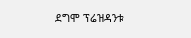ደግሞ ፕሬዝዳንቱ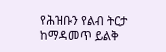የሕዝቡን የልብ ትርታ ከማዳመጥ ይልቅ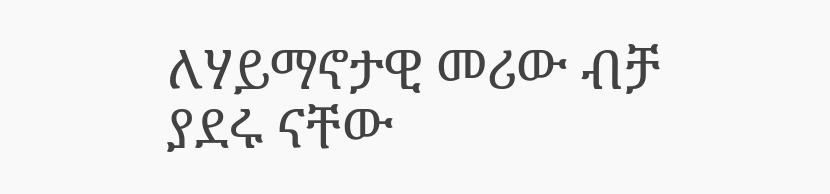ለሃይማኖታዊ መሪው ብቻ ያደሩ ናቸው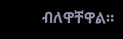ብለዋቸዋል።